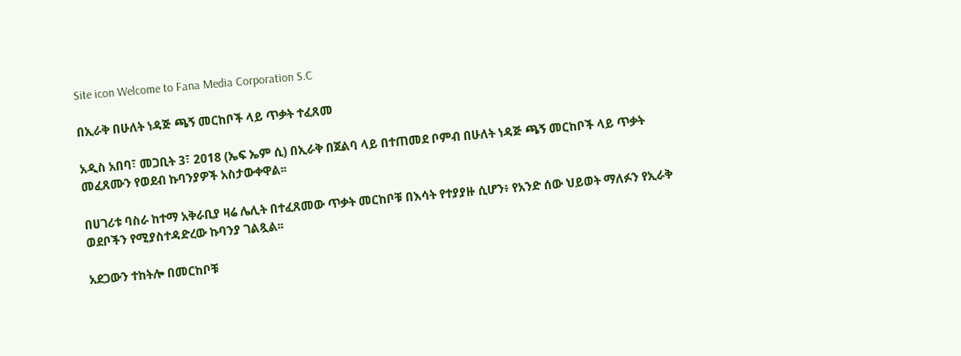Site icon Welcome to Fana Media Corporation S.C

በኢራቅ በሁለት ነዳጅ ጫኝ መርከቦች ላይ ጥቃት ተፈጸመ

አዲስ አበባ፣ መጋቢት 3፣ 2018 (ኤፍ ኤም ሲ) በኢራቅ በጀልባ ላይ በተጠመደ ቦምብ በሁለት ነዳጅ ጫኝ መርከቦች ላይ ጥቃት መፈጸሙን የወደብ ኩባንያዎች አስታውቀዋል፡፡

በሀገሪቱ ባስራ ከተማ አቅራቢያ ዛሬ ሌሊት በተፈጸመው ጥቃት መርከቦቹ በእሳት የተያያዙ ሲሆን፥ የአንድ ሰው ህይወት ማለፉን የኢራቅ ወደቦችን የሚያስተዳድረው ኩባንያ ገልጿል፡፡

አደጋውን ተከትሎ በመርከቦቹ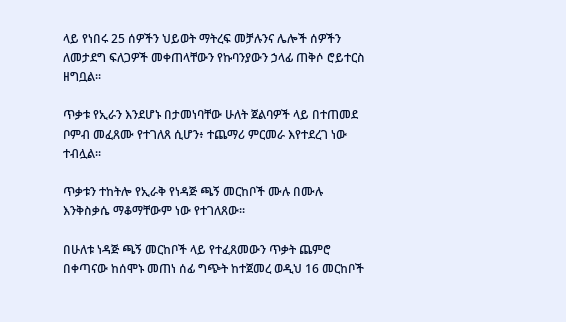ላይ የነበሩ 25 ሰዎችን ህይወት ማትረፍ መቻሉንና ሌሎች ሰዎችን ለመታደግ ፍለጋዎች መቀጠላቸውን የኩባንያውን ኃላፊ ጠቅሶ ሮይተርስ ዘግቧል፡፡

ጥቃቱ የኢራን እንደሆኑ በታመነባቸው ሁለት ጀልባዎች ላይ በተጠመደ ቦምብ መፈጸሙ የተገለጸ ሲሆን፥ ተጨማሪ ምርመራ እየተደረገ ነው ተብሏል፡፡

ጥቃቱን ተከትሎ የኢራቅ የነዳጅ ጫኝ መርከቦች ሙሉ በሙሉ እንቅስቃሴ ማቆማቸውም ነው የተገለጸው፡፡

በሁለቱ ነዳጅ ጫኝ መርከቦች ላይ የተፈጸመውን ጥቃት ጨምሮ በቀጣናው ከሰሞኑ መጠነ ሰፊ ግጭት ከተጀመረ ወዲህ 16 መርከቦች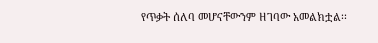የጥቃት ሰለባ መሆናቸውንም ዘገባው አመልክቷል፡፡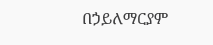በኃይለማርያም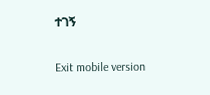ተገኝ

Exit mobile version